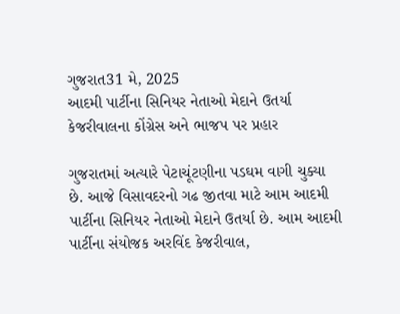ગુજરાત31 મે, 2025
આદમી પાર્ટીના સિનિયર નેતાઓ મેદાને ઉતર્યા કેજરીવાલના કોંગ્રેસ અને ભાજપ પર પ્રહાર

ગુજરાતમાં અત્યારે પેટાચૂંટણીના પડઘમ વાગી ચુક્યા છે. આજે વિસાવદરનો ગઢ જીતવા માટે આમ આદમી પાર્ટીના સિનિયર નેતાઓ મેદાને ઉતર્યા છે. આમ આદમી પાર્ટીના સંયોજક અરવિંદ કેજરીવાલ,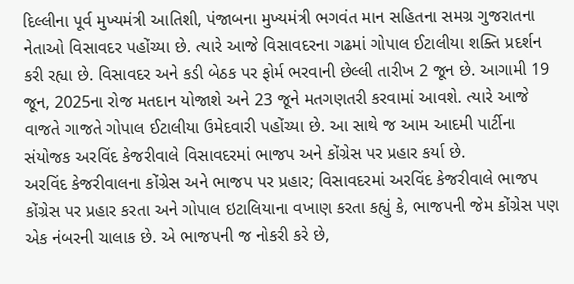દિલ્લીના પૂર્વ મુખ્યમંત્રી આતિશી, પંજાબના મુખ્યમંત્રી ભગવંત માન સહિતના સમગ્ર ગુજરાતના નેતાઓ વિસાવદર પહોંચ્યા છે. ત્યારે આજે વિસાવદરના ગઢમાં ગોપાલ ઈટાલીયા શક્તિ પ્રદર્શન કરી રહ્યા છે. વિસાવદર અને કડી બેઠક પર ફોર્મ ભરવાની છેલ્લી તારીખ 2 જૂન છે. આગામી 19 જૂન, 2025ના રોજ મતદાન યોજાશે અને 23 જૂને મતગણતરી કરવામાં આવશે. ત્યારે આજે વાજતે ગાજતે ગોપાલ ઈટાલીયા ઉમેદવારી પહોંચ્યા છે. આ સાથે જ આમ આદમી પાર્ટીના સંયોજક અરવિંદ કેજરીવાલે વિસાવદરમાં ભાજપ અને કોંગ્રેસ પર પ્રહાર કર્યા છે.
અરવિંદ કેજરીવાલના કોંગ્રેસ અને ભાજપ પર પ્રહાર; વિસાવદરમાં અરવિંદ કેજરીવાલે ભાજપ કોંગ્રેસ પર પ્રહાર કરતા અને ગોપાલ ઇટાલિયાના વખાણ કરતા કહ્યું કે, ભાજપની જેમ કોંગ્રેસ પણ એક નંબરની ચાલાક છે. એ ભાજપની જ નોકરી કરે છે,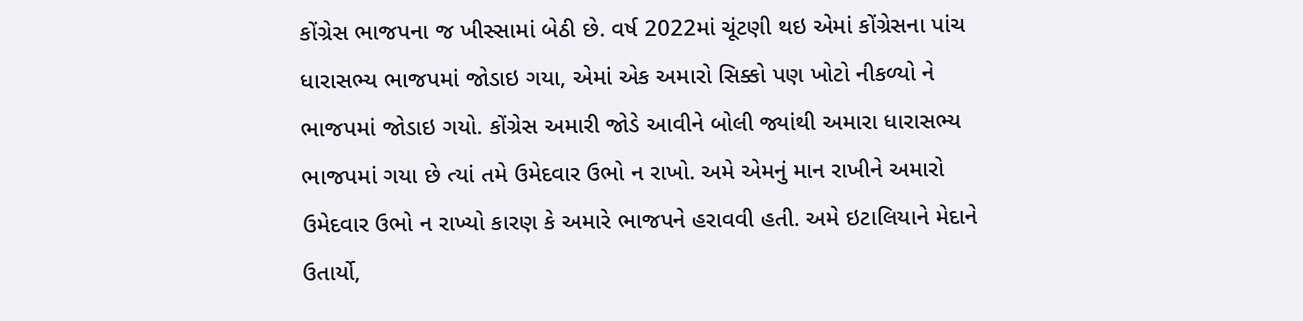કોંગ્રેસ ભાજપના જ ખીસ્સામાં બેઠી છે. વર્ષ 2022માં ચૂંટણી થઇ એમાં કોંગ્રેસના પાંચ ધારાસભ્ય ભાજપમાં જોડાઇ ગયા, એમાં એક અમારો સિક્કો પણ ખોટો નીકળ્યો ને ભાજપમાં જોડાઇ ગયો. કોંગ્રેસ અમારી જોડે આવીને બોલી જ્યાંથી અમારા ધારાસભ્ય ભાજપમાં ગયા છે ત્યાં તમે ઉમેદવાર ઉભો ન રાખો. અમે એમનું માન રાખીને અમારો ઉમેદવાર ઉભો ન રાખ્યો કારણ કે અમારે ભાજપને હરાવવી હતી. અમે ઇટાલિયાને મેદાને ઉતાર્યો,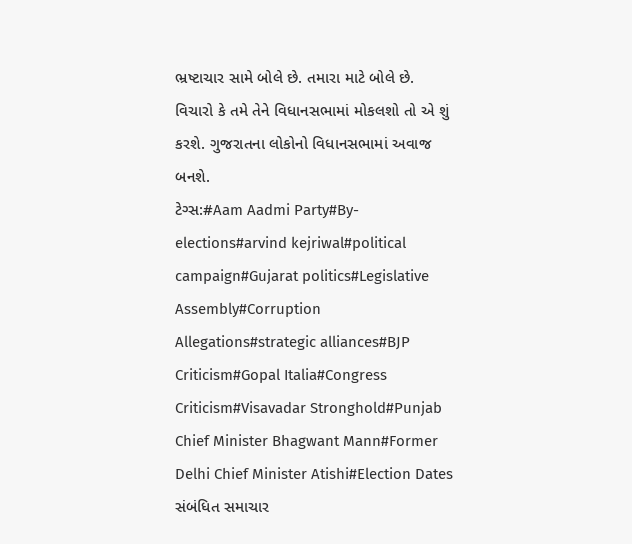ભ્રષ્ટાચાર સામે બોલે છે. તમારા માટે બોલે છે. વિચારો કે તમે તેને વિધાનસભામાં મોકલશો તો એ શું કરશે. ગુજરાતના લોકોનો વિધાનસભામાં અવાજ બનશે.
ટેગ્સ:#Aam Aadmi Party#By-elections#arvind kejriwal#political campaign#Gujarat politics#Legislative Assembly#Corruption Allegations#strategic alliances#BJP Criticism#Gopal Italia#Congress Criticism#Visavadar Stronghold#Punjab Chief Minister Bhagwant Mann#Former Delhi Chief Minister Atishi#Election Dates
સંબંધિત સમાચાર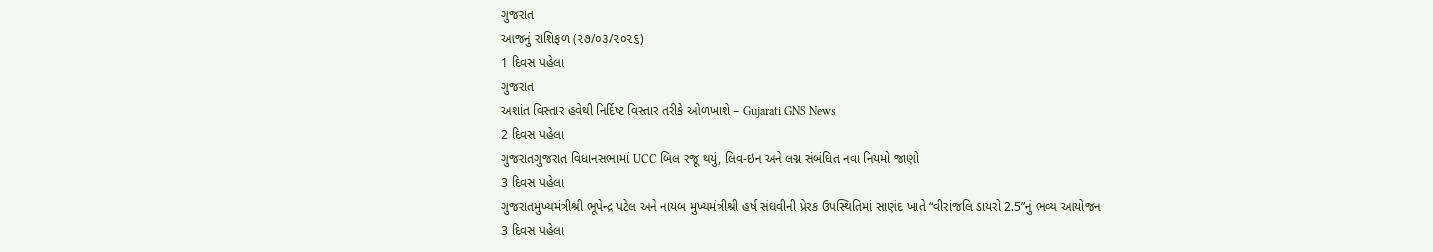ગુજરાત
આજનું રાશિફળ (૨૭/૦૩/૨૦૨૬)
1 દિવસ પહેલા
ગુજરાત
અશાંત વિસ્તાર હવેથી નિર્દિષ્ટ વિસ્તાર તરીકે ઓળખાશે – Gujarati GNS News
2 દિવસ પહેલા
ગુજરાતગુજરાત વિધાનસભામાં UCC બિલ રજૂ થયું, લિવ-ઇન અને લગ્ન સંબંધિત નવા નિયમો જાણો
3 દિવસ પહેલા
ગુજરાતમુખ્યમંત્રીશ્રી ભૂપેન્દ્ર પટેલ અને નાયબ મુખ્યમંત્રીશ્રી હર્ષ સંઘવીની પ્રેરક ઉપસ્થિતિમાં સાણંદ ખાતે “વીરાંજલિ ડાયરો 2.5”નું ભવ્ય આયોજન
3 દિવસ પહેલા